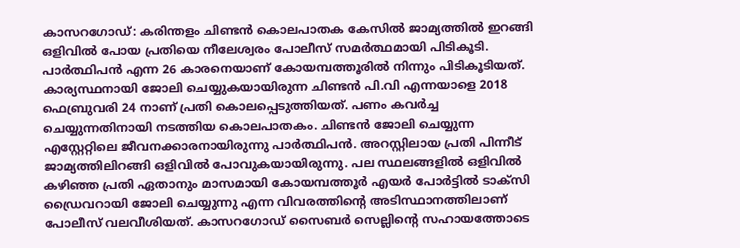കാസറഗോഡ്: കരിന്തളം ചിണ്ടൻ കൊലപാതക കേസിൽ ജാമ്യത്തിൽ ഇറങ്ങി ഒളിവിൽ പോയ പ്രതിയെ നീലേശ്വരം പോലീസ് സമർത്ഥമായി പിടികൂടി. പാർത്ഥിപൻ എന്ന 26 കാരനെയാണ് കോയമ്പത്തൂരിൽ നിന്നും പിടികൂടിയത്. കാര്യസ്ഥനായി ജോലി ചെയ്യുകയായിരുന്ന ചിണ്ടൻ പി.വി എന്നയാളെ 2018 ഫെബ്രുവരി 24 നാണ് പ്രതി കൊലപ്പെടുത്തിയത്. പണം കവർച്ച ചെയ്യുന്നതിനായി നടത്തിയ കൊലപാതകം. ചിണ്ടൻ ജോലി ചെയ്യുന്ന എസ്റ്റേറ്റിലെ ജീവനക്കാരനായിരുന്നു പാർത്ഥിപൻ. അറസ്റ്റിലായ പ്രതി പിന്നീട് ജാമ്യത്തിലിറങ്ങി ഒളിവിൽ പോവുകയായിരുന്നു. പല സ്ഥലങ്ങളിൽ ഒളിവിൽ കഴിഞ്ഞ പ്രതി ഏതാനും മാസമായി കോയമ്പത്തൂർ എയർ പോർട്ടിൽ ടാക്സി ഡ്രൈവറായി ജോലി ചെയ്യുന്നു എന്ന വിവരത്തിൻ്റെ അടിസ്ഥാനത്തിലാണ് പോലീസ് വലവീശിയത്. കാസറഗോഡ് സൈബർ സെല്ലിൻ്റെ സഹായത്തോടെ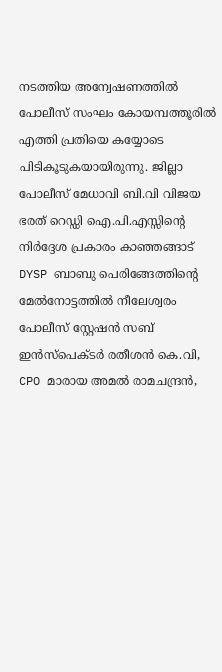നടത്തിയ അന്വേഷണത്തിൽ പോലീസ് സംഘം കോയമ്പത്തൂരിൽ എത്തി പ്രതിയെ കയ്യോടെ പിടികൂടുകയായിരുന്നു. ജില്ലാ പോലീസ് മേധാവി ബി.വി വിജയ ഭരത് റെഡ്ഡി ഐ.പി.എസ്സിൻ്റെ നിർദ്ദേശ പ്രകാരം കാഞ്ഞങ്ങാട് DYSP ബാബു പെരിങ്ങേത്തിൻ്റെ മേൽനോട്ടത്തിൽ നീലേശ്വരം പോലീസ് സ്റ്റേഷൻ സബ് ഇൻസ്പെക്ടർ രതീശൻ കെ.വി, CPO മാരായ അമൽ രാമചന്ദ്രൻ,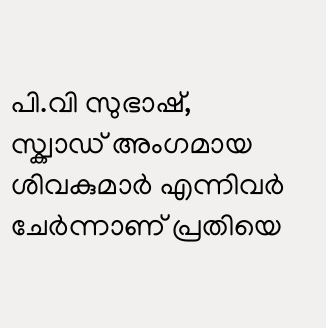പി.വി സുഭാഷ്, സ്ക്വാഡ് അംഗമായ ശിവകുമാർ എന്നിവർ ചേർന്നാണ് പ്രതിയെ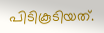പിടികൂടിയത്.